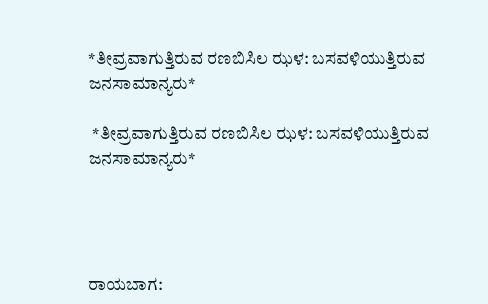*ತೀವ್ರವಾಗುತ್ತಿರುವ ರಣಬಿಸಿಲ ಝಳ: ಬಸವಳಿಯುತ್ತಿರುವ ಜನಸಾಮಾನ್ಯರು*

 *ತೀವ್ರವಾಗುತ್ತಿರುವ ರಣಬಿಸಿಲ ಝಳ: ಬಸವಳಿಯುತ್ತಿರುವ ಜನಸಾಮಾನ್ಯರು*




ರಾಯಬಾಗ: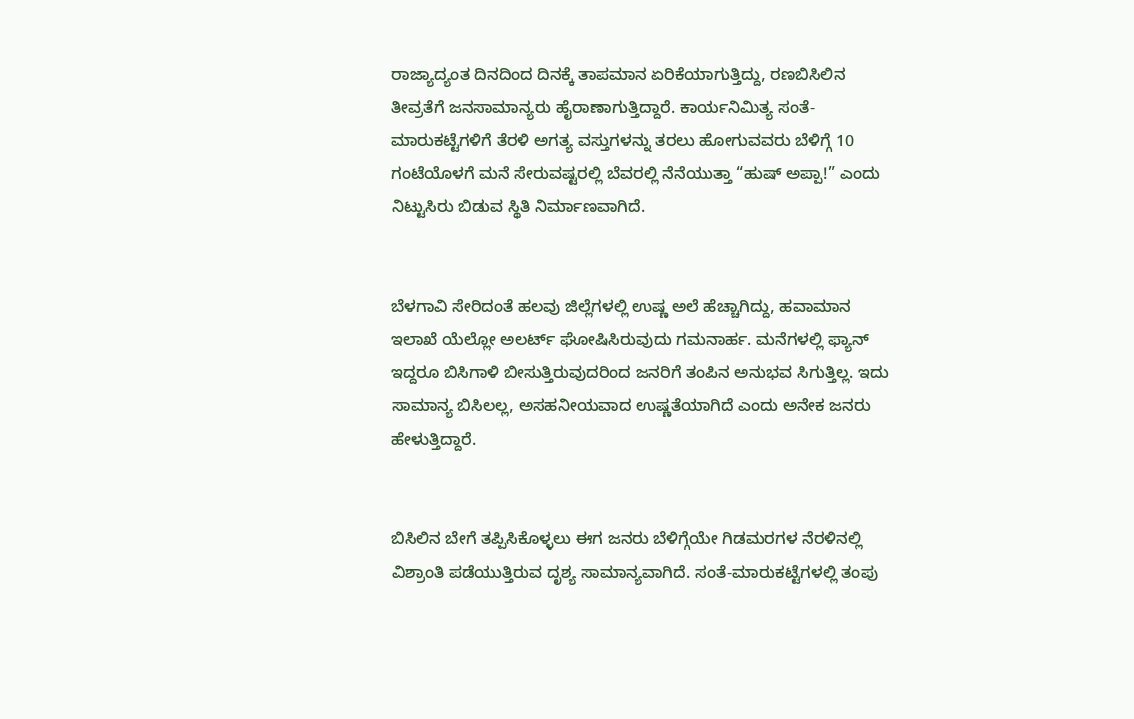ರಾಜ್ಯಾದ್ಯಂತ ದಿನದಿಂದ ದಿನಕ್ಕೆ ತಾಪಮಾನ ಏರಿಕೆಯಾಗುತ್ತಿದ್ದು, ರಣಬಿಸಿಲಿನ ತೀವ್ರತೆಗೆ ಜನಸಾಮಾನ್ಯರು ಹೈರಾಣಾಗುತ್ತಿದ್ದಾರೆ. ಕಾರ್ಯನಿಮಿತ್ಯ ಸಂತೆ-ಮಾರುಕಟ್ಟೆಗಳಿಗೆ ತೆರಳಿ ಅಗತ್ಯ ವಸ್ತುಗಳನ್ನು ತರಲು ಹೋಗುವವರು ಬೆಳಿಗ್ಗೆ 10 ಗಂಟೆಯೊಳಗೆ ಮನೆ ಸೇರುವಷ್ಟರಲ್ಲಿ ಬೆವರಲ್ಲಿ ನೆನೆಯುತ್ತಾ “ಹುಷ್ ಅಪ್ಪಾ!” ಎಂದು ನಿಟ್ಟುಸಿರು ಬಿಡುವ ಸ್ಥಿತಿ ನಿರ್ಮಾಣವಾಗಿದೆ.


ಬೆಳಗಾವಿ ಸೇರಿದಂತೆ ಹಲವು ಜಿಲ್ಲೆಗಳಲ್ಲಿ ಉಷ್ಣ ಅಲೆ ಹೆಚ್ಚಾಗಿದ್ದು, ಹವಾಮಾನ ಇಲಾಖೆ ಯೆಲ್ಲೋ ಅಲರ್ಟ್ ಘೋಷಿಸಿರುವುದು ಗಮನಾರ್ಹ. ಮನೆಗಳಲ್ಲಿ ಫ್ಯಾನ್ ಇದ್ದರೂ ಬಿಸಿಗಾಳಿ ಬೀಸುತ್ತಿರುವುದರಿಂದ ಜನರಿಗೆ ತಂಪಿನ ಅನುಭವ ಸಿಗುತ್ತಿಲ್ಲ. ಇದು ಸಾಮಾನ್ಯ ಬಿಸಿಲಲ್ಲ, ಅಸಹನೀಯವಾದ ಉಷ್ಣತೆಯಾಗಿದೆ ಎಂದು ಅನೇಕ ಜನರು ಹೇಳುತ್ತಿದ್ದಾರೆ.


ಬಿಸಿಲಿನ ಬೇಗೆ ತಪ್ಪಿಸಿಕೊಳ್ಳಲು ಈಗ ಜನರು ಬೆಳಿಗ್ಗೆಯೇ ಗಿಡಮರಗಳ ನೆರಳಿನಲ್ಲಿ ವಿಶ್ರಾಂತಿ ಪಡೆಯುತ್ತಿರುವ ದೃಶ್ಯ ಸಾಮಾನ್ಯವಾಗಿದೆ. ಸಂತೆ-ಮಾರುಕಟ್ಟೆಗಳಲ್ಲಿ ತಂಪು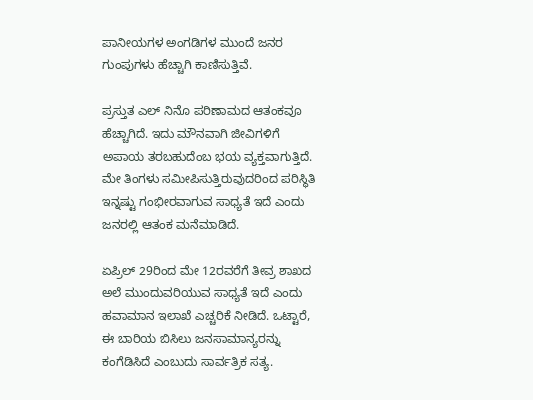ಪಾನೀಯಗಳ ಅಂಗಡಿಗಳ ಮುಂದೆ ಜನರ ಗುಂಪುಗಳು ಹೆಚ್ಚಾಗಿ ಕಾಣಿಸುತ್ತಿವೆ.

ಪ್ರಸ್ತುತ ಎಲ್ ನಿನೊ ಪರಿಣಾಮದ ಆತಂಕವೂ ಹೆಚ್ಚಾಗಿದೆ. ಇದು ಮೌನವಾಗಿ ಜೀವಿಗಳಿಗೆ ಅಪಾಯ ತರಬಹುದೆಂಬ ಭಯ ವ್ಯಕ್ತವಾಗುತ್ತಿದೆ. ಮೇ ತಿಂಗಳು ಸಮೀಪಿಸುತ್ತಿರುವುದರಿಂದ ಪರಿಸ್ಥಿತಿ ಇನ್ನಷ್ಟು ಗಂಭೀರವಾಗುವ ಸಾಧ್ಯತೆ ಇದೆ ಎಂದು ಜನರಲ್ಲಿ ಆತಂಕ ಮನೆಮಾಡಿದೆ.

ಏಪ್ರಿಲ್ 29ರಿಂದ ಮೇ 12ರವರೆಗೆ ತೀವ್ರ ಶಾಖದ ಅಲೆ ಮುಂದುವರಿಯುವ ಸಾಧ್ಯತೆ ಇದೆ ಎಂದು ಹವಾಮಾನ ಇಲಾಖೆ ಎಚ್ಚರಿಕೆ ನೀಡಿದೆ. ಒಟ್ಟಾರೆ, ಈ ಬಾರಿಯ ಬಿಸಿಲು ಜನಸಾಮಾನ್ಯರನ್ನು ಕಂಗೆಡಿಸಿದೆ ಎಂಬುದು ಸಾರ್ವತ್ರಿಕ ಸತ್ಯ.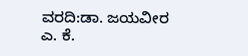ವರದಿ:ಡಾ. ಜಯವೀರ ಎ. ಕೆ.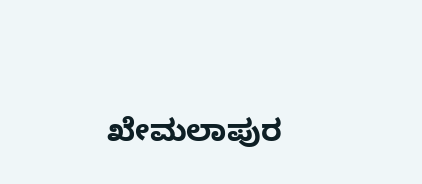ಖೇಮಲಾಪುರ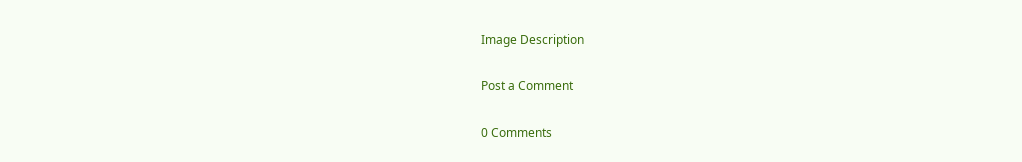Image Description

Post a Comment

0 Comments